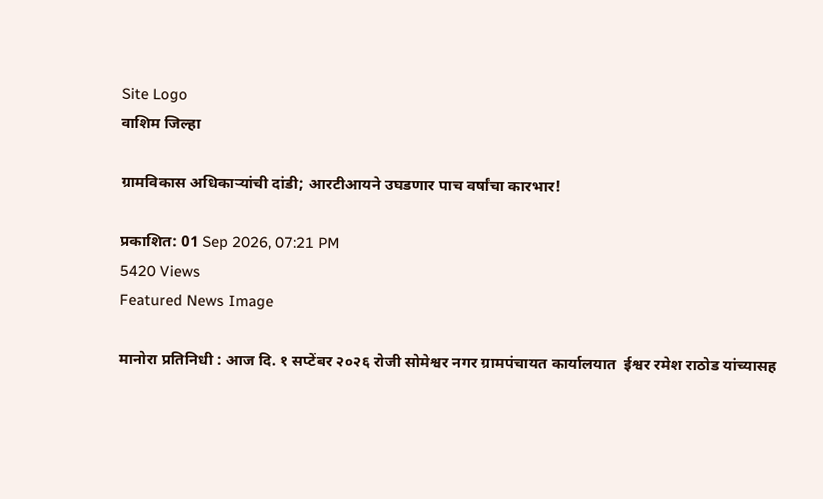Site Logo
वाशिम जिल्हा

ग्रामविकास अधिकाऱ्यांची दांडी; आरटीआयने उघडणार पाच वर्षांचा कारभार!

प्रकाशित: 01 Sep 2026, 07:21 PM
5420 Views
Featured News Image

मानोरा प्रतिनिधी : आज दि. १ सप्टेंबर २०२६ रोजी सोमेश्वर नगर ग्रामपंचायत कार्यालयात  ईश्वर रमेश राठोड यांच्यासह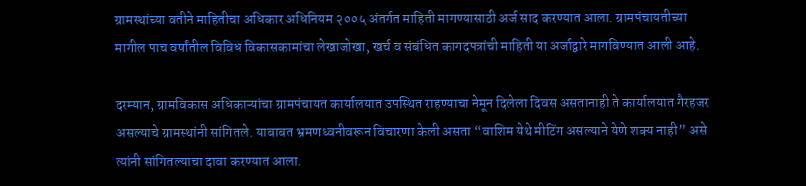ग्रामस्थांच्या वतीने माहितीचा अधिकार अधिनियम २००५ अंतर्गत माहिती मागण्यासाठी अर्ज साद करण्यात आला. ग्रामपंचायतीच्या मागील पाच वर्षांतील विविध विकासकामांचा लेखाजोखा, खर्च व संबंधित कागदपत्रांची माहिती या अर्जाद्वारे मागविण्यात आली आहे.

दरम्यान, ग्रामविकास अधिकाऱ्यांचा ग्रामपंचायत कार्यालयात उपस्थित राहण्याचा नेमून दिलेला दिवस असतानाही ते कार्यालयात गैरहजर असल्याचे ग्रामस्थांनी सांगितले. याबाबत भ्रमणध्वनीवरून विचारणा केली असता “वाशिम येथे मीटिंग असल्याने येणे शक्य नाही” असे त्यांनी सांगितल्याचा दावा करण्यात आला.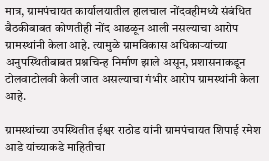मात्र, ग्रामपंचायत कार्यालयातील हालचाल नोंदवहीमध्ये संबंधित बैठकीबाबत कोणतीही नोंद आढळून आली नसल्याचा आरोप ग्रामस्थांनी केला आहे. त्यामुळे ग्रामविकास अधिकाऱ्यांच्या अनुपस्थितीबाबत प्रश्नचिन्ह निर्माण झाले असून, प्रशासनाकडून टोलवाटोलवी केली जात असल्याचा गंभीर आरोप ग्रामस्थांनी केला आहे.

ग्रामस्थांच्या उपस्थितीत ईश्वर राठोड यांनी ग्रामपंचायत शिपाई रमेश आडे यांच्याकडे माहितीचा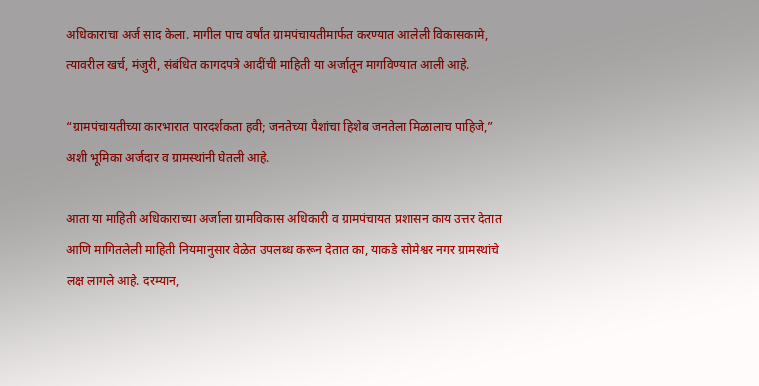अधिकाराचा अर्ज साद केला. मागील पाच वर्षांत ग्रामपंचायतीमार्फत करण्यात आलेली विकासकामे, त्यावरील खर्च, मंजुरी, संबंधित कागदपत्रे आदींची माहिती या अर्जातून मागविण्यात आली आहे.

“ग्रामपंचायतीच्या कारभारात पारदर्शकता हवी; जनतेच्या पैशांचा हिशेब जनतेला मिळालाच पाहिजे,” अशी भूमिका अर्जदार व ग्रामस्थांनी घेतली आहे.

आता या माहिती अधिकाराच्या अर्जाला ग्रामविकास अधिकारी व ग्रामपंचायत प्रशासन काय उत्तर देतात आणि मागितलेली माहिती नियमानुसार वेळेत उपलब्ध करून देतात का, याकडे सोमेश्वर नगर ग्रामस्थांचे लक्ष लागले आहे. दरम्यान,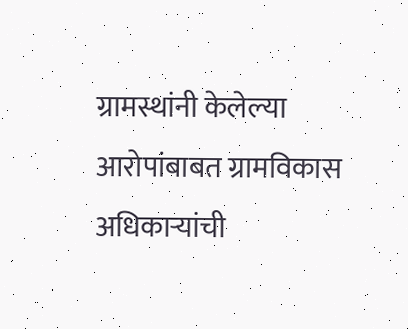ग्रामस्थांनी केलेल्या आरोपांबाबत ग्रामविकास अधिकाऱ्यांची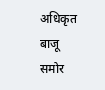अधिकृत बाजू समोर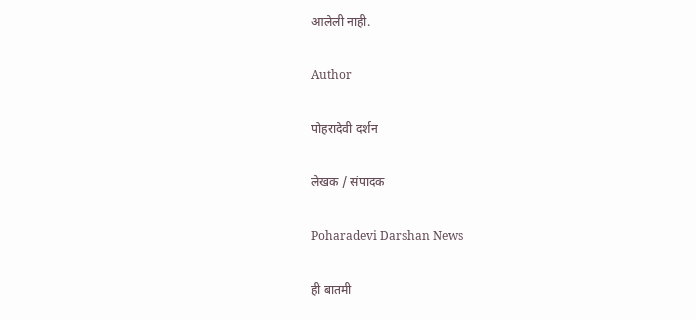आलेली नाही.

Author

पोहरादेवी दर्शन

लेखक / संपादक

Poharadevi Darshan News

ही बातमी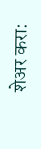शेअर करा: